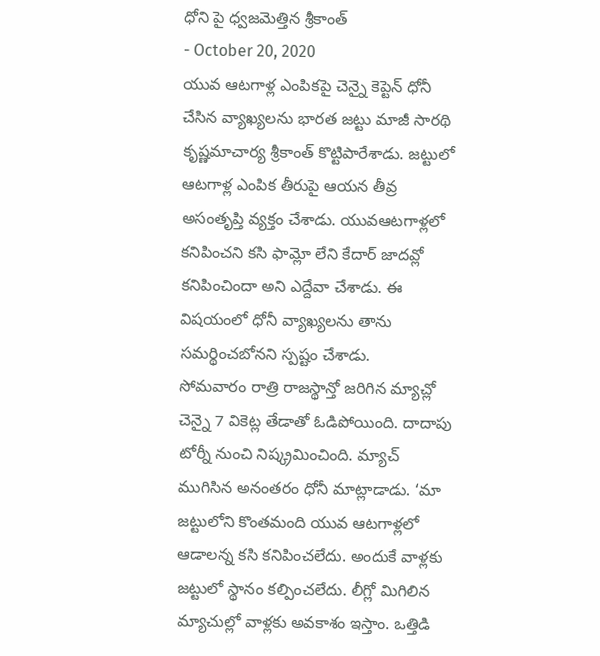ధోని పై ధ్వజమెత్తిన శ్రీకాంత్
- October 20, 2020
యువ ఆటగాళ్ల ఎంపికపై చెన్నై కెప్టెన్ ధోనీ చేసిన వ్యాఖ్యలను భారత జట్టు మాజీ సారథి కృష్ణమాచార్య శ్రీకాంత్ కొట్టిపారేశాడు. జట్టులో ఆటగాళ్ల ఎంపిక తీరుపై ఆయన తీవ్ర అసంతృప్తి వ్యక్తం చేశాడు. యువఆటగాళ్లలో కనిపించని కసి ఫామ్లో లేని కేదార్ జాదవ్లో కనిపించిందా అని ఎద్దేవా చేశాడు. ఈ విషయంలో ధోనీ వ్యాఖ్యలను తాను సమర్థించబోనని స్పష్టం చేశాడు.
సోమవారం రాత్రి రాజస్థాన్తో జరిగిన మ్యాచ్లో చెన్నై 7 వికెట్ల తేడాతో ఓడిపోయింది. దాదాపు టోర్నీ నుంచి నిష్క్రమించింది. మ్యాచ్ ముగిసిన అనంతరం ధోనీ మాట్లాడాడు. ‘మా జట్టులోని కొంతమంది యువ ఆటగాళ్లలో ఆడాలన్న కసి కనిపించలేదు. అందుకే వాళ్లకు జట్టులో స్థానం కల్పించలేదు. లీగ్లో మిగిలిన మ్యాచుల్లో వాళ్లకు అవకాశం ఇస్తాం. ఒత్తిడి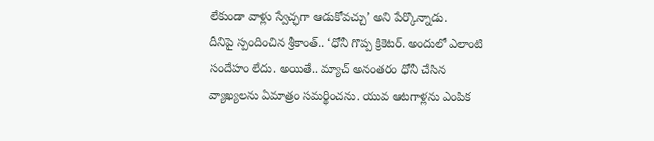లేకుండా వాళ్లు స్వేచ్ఛగా ఆడుకోవచ్చు’ అని పేర్కొన్నాడు.
దీనిపై స్పందించిన శ్రీకాంత్.. ‘ధోనీ గొప్ప క్రికెటర్. అందులో ఎలాంటి సందేహం లేదు. అయితే.. మ్యాచ్ అనంతరం ధోనీ చేసిన వ్యాఖ్యలను ఏమాత్రం సమర్థించను. యువ ఆటగాళ్లను ఎంపిక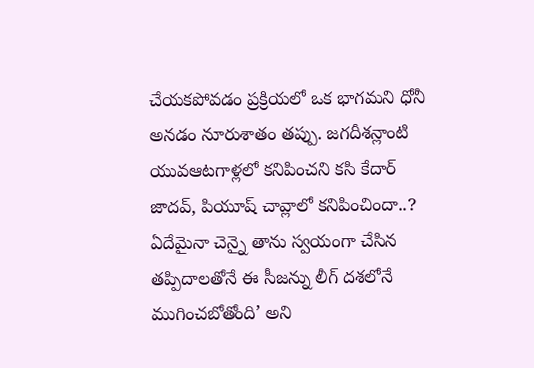చేయకపోవడం ప్రక్రియలో ఒక భాగమని ధోనీ అనడం నూరుశాతం తప్పు. జగదీశన్లాంటి యువఆటగాళ్లలో కనిపించని కసి కేదార్ జాదవ్, పియూష్ చావ్లాలో కనిపించిందా..? ఏదేమైనా చెన్నై తాను స్వయంగా చేసిన తప్పిదాలతోనే ఈ సీజన్ను లీగ్ దశలోనే ముగించబోతోంది’ అని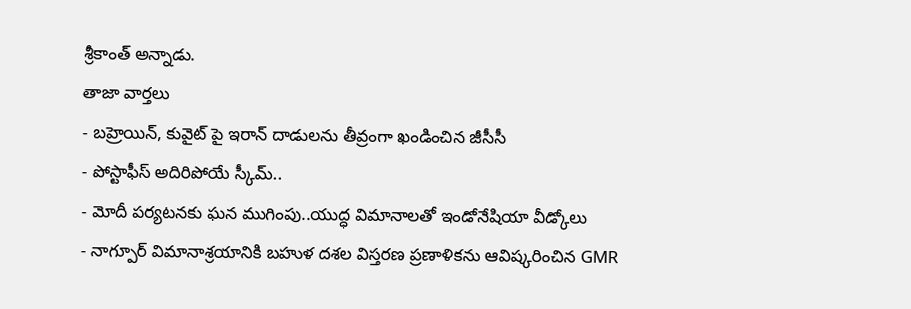శ్రీకాంత్ అన్నాడు.
తాజా వార్తలు
- బహ్రెయిన్, కువైట్ పై ఇరాన్ దాడులను తీవ్రంగా ఖండించిన జీసీసీ
- పోస్టాఫీస్ అదిరిపోయే స్కీమ్..
- మోదీ పర్యటనకు ఘన ముగింపు..యుద్ధ విమానాలతో ఇండోనేషియా వీడ్కోలు
- నాగ్పూర్ విమానాశ్రయానికి బహుళ దశల విస్తరణ ప్రణాళికను ఆవిష్కరించిన GMR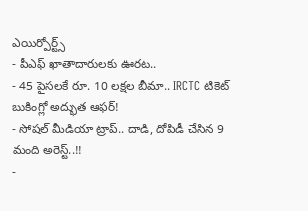ఎయిర్పోర్ట్స్
- పీఎఫ్ ఖాతాదారులకు ఊరట..
- 45 పైసలకే రూ. 10 లక్షల బీమా.. IRCTC టికెట్ బుకింగ్లో అద్భుత ఆఫర్!
- సోషల్ మీడియా ట్రాప్.. దాడి, దోపిడీ చేసిన 9 మంది అరెస్ట్..!!
-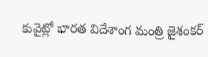కువైట్లో భారత విదేశాంగ మంత్రి జైశంకర్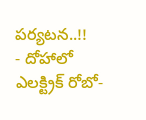పర్యటన..!!
- దోహాలో ఎలక్ట్రిక్ రోబో-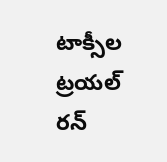టాక్సీల ట్రయల్ రన్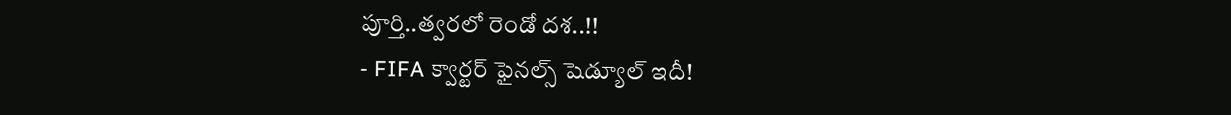పూర్తి..త్వరలో రెండో దశ..!!
- FIFA క్వార్టర్ ఫైనల్స్ షెడ్యూల్ ఇదీ!